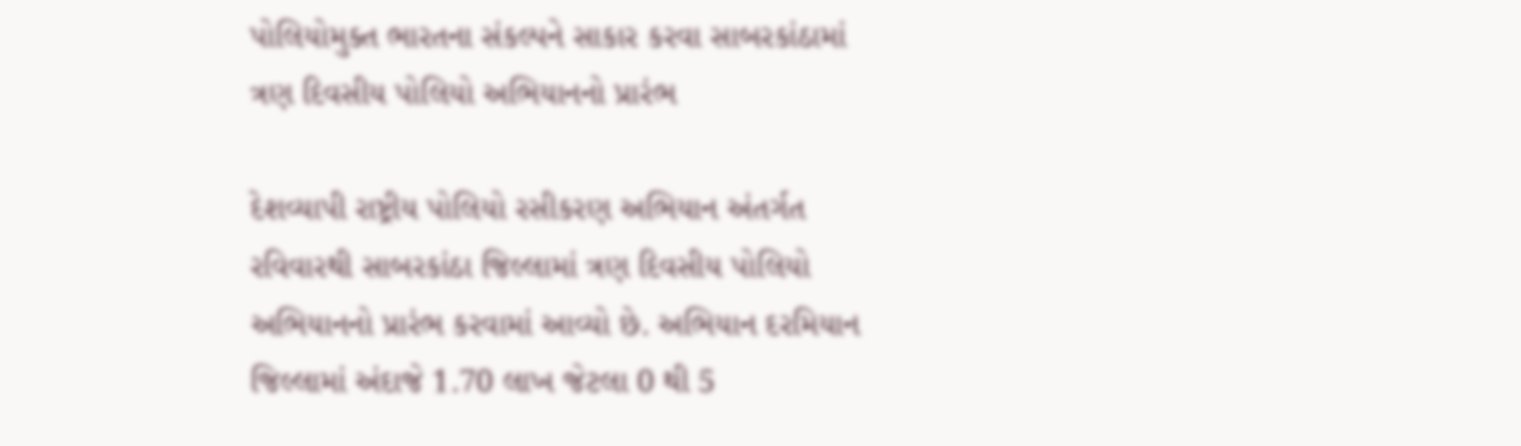પોલિયોમુક્ત ભારતના સંકલ્પને સાકાર કરવા સાબરકાંઠામાં ત્રણ દિવસીય પોલિયો અભિયાનનો પ્રારંભ

દેશવ્યાપી રાષ્ટ્રીય પોલિયો રસીકરણ અભિયાન અંતર્ગત રવિવારથી સાબરકાંઠા જિલ્લામાં ત્રણ દિવસીય પોલિયો અભિયાનનો પ્રારંભ કરવામાં આવ્યો છે. અભિયાન દરમિયાન જિલ્લામાં અંદાજે 1.70 લાખ જેટલા 0 થી 5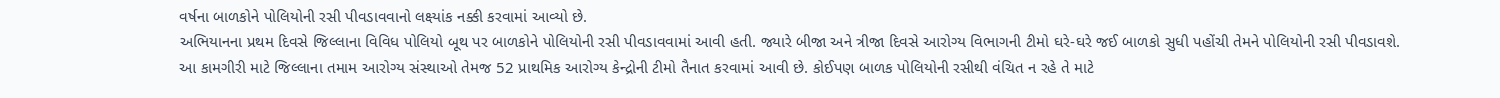વર્ષના બાળકોને પોલિયોની રસી પીવડાવવાનો લક્ષ્યાંક નક્કી કરવામાં આવ્યો છે.
અભિયાનના પ્રથમ દિવસે જિલ્લાના વિવિધ પોલિયો બૂથ પર બાળકોને પોલિયોની રસી પીવડાવવામાં આવી હતી. જ્યારે બીજા અને ત્રીજા દિવસે આરોગ્ય વિભાગની ટીમો ઘરે-ઘરે જઈ બાળકો સુધી પહોંચી તેમને પોલિયોની રસી પીવડાવશે.
આ કામગીરી માટે જિલ્લાના તમામ આરોગ્ય સંસ્થાઓ તેમજ 52 પ્રાથમિક આરોગ્ય કેન્દ્રોની ટીમો તૈનાત કરવામાં આવી છે. કોઈપણ બાળક પોલિયોની રસીથી વંચિત ન રહે તે માટે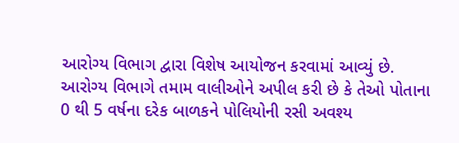આરોગ્ય વિભાગ દ્વારા વિશેષ આયોજન કરવામાં આવ્યું છે.
આરોગ્ય વિભાગે તમામ વાલીઓને અપીલ કરી છે કે તેઓ પોતાના 0 થી 5 વર્ષના દરેક બાળકને પોલિયોની રસી અવશ્ય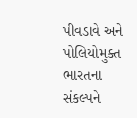પીવડાવે અને પોલિયોમુક્ત ભારતના સંકલ્પને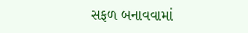સફળ બનાવવામાં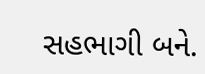સહભાગી બને.